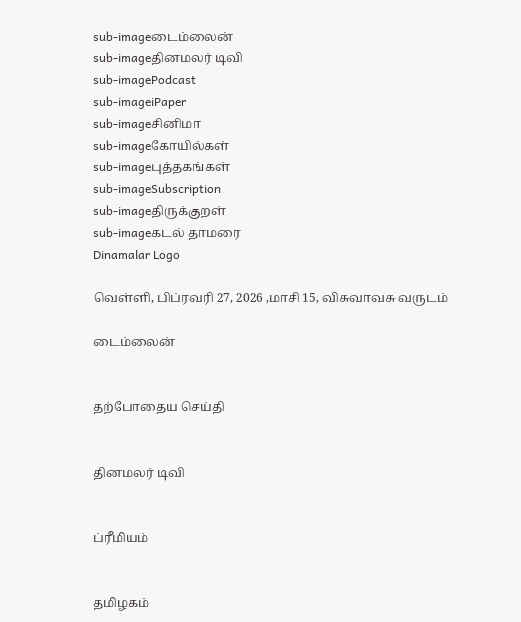sub-imageடைம்லைன்
sub-imageதினமலர் டிவி
sub-imagePodcast
sub-imageiPaper
sub-imageசினிமா
sub-imageகோயில்கள்
sub-imageபுத்தகங்கள்
sub-imageSubscription
sub-imageதிருக்குறள்
sub-imageகடல் தாமரை
Dinamalar Logo

வெள்ளி, பிப்ரவரி 27, 2026 ,மாசி 15, விசுவாவசு வருடம்

டைம்லைன்


தற்போதைய செய்தி


தினமலர் டிவி


ப்ரீமியம்


தமிழகம்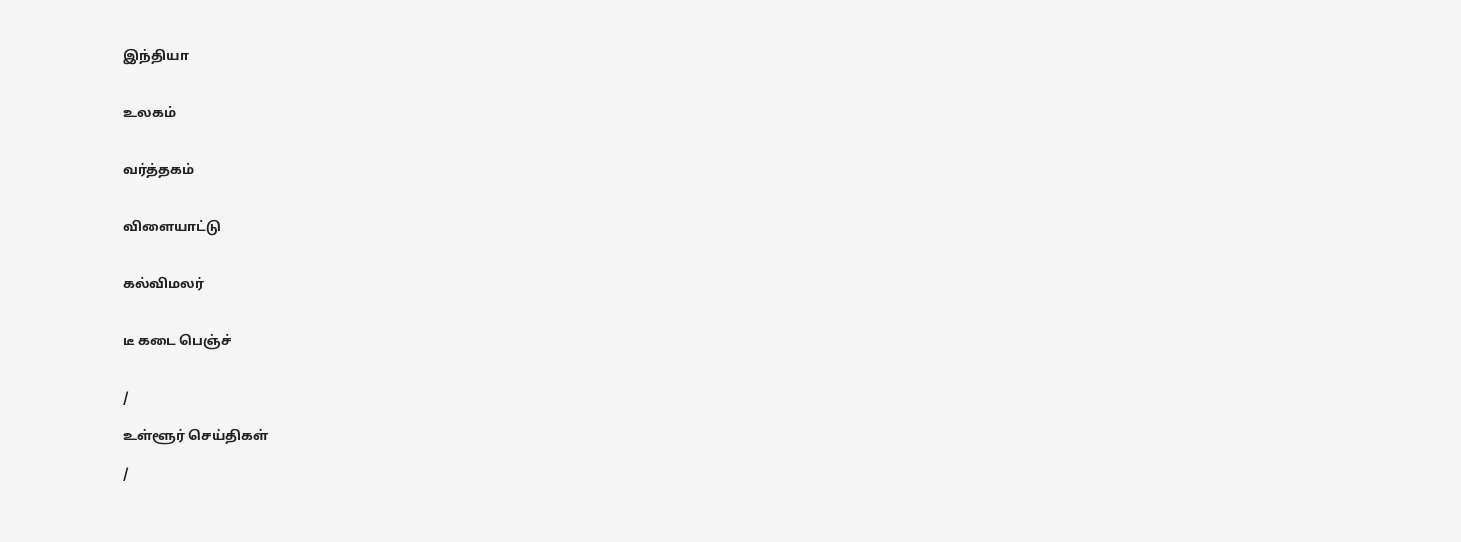இந்தியா


உலகம்


வர்த்தகம்


விளையாட்டு


கல்விமலர்


டீ கடை பெஞ்ச்


/

உள்ளூர் செய்திகள்

/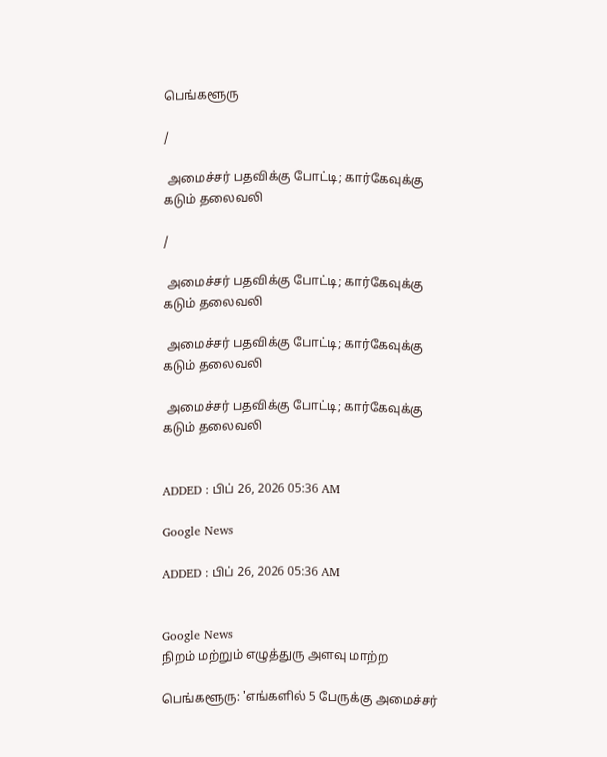பெங்களூரு

/

 அமைச்சர் பதவிக்கு போட்டி; கார்கேவுக்கு கடும் தலைவலி

/

 அமைச்சர் பதவிக்கு போட்டி; கார்கேவுக்கு கடும் தலைவலி

 அமைச்சர் பதவிக்கு போட்டி; கார்கேவுக்கு கடும் தலைவலி

 அமைச்சர் பதவிக்கு போட்டி; கார்கேவுக்கு கடும் தலைவலி


ADDED : பிப் 26, 2026 05:36 AM

Google News

ADDED : பிப் 26, 2026 05:36 AM


Google News
நிறம் மற்றும் எழுத்துரு அளவு மாற்ற

பெங்களூரு: 'எங்களில் 5 பேருக்கு அமைச்சர்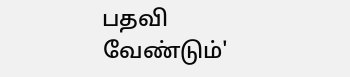பதவி வேண்டும்'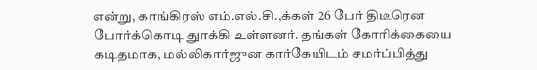என்று, காங்கிரஸ் எம்.எல்.சி.,க்கள் 26 பேர் திடீரென போர்க்கொடி துாக்கி உள்ளனர். தங்கள் கோரிக்கையை கடிதமாக, மல்லிகார்ஜுன கார்கேயிடம் சமர்ப்பித்து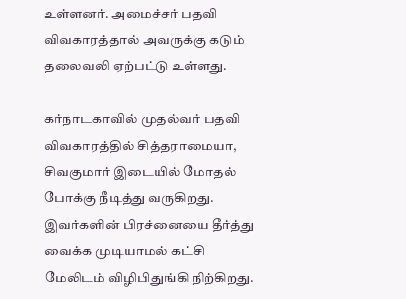உள்ளனர். அமைச்சர் பதவி விவகாரத்தால் அவருக்கு கடும் தலைவலி ஏற்பட்டு உள்ளது.

கர்நாடகாவில் முதல்வர் பதவி விவகாரத்தில் சித்தராமையா, சிவகுமார் இடையில் மோதல் போக்கு நீடித்து வருகிறது. இவர்களின் பிரச்னையை தீர்த்து வைக்க முடியாமல் கட்சி மேலிடம் விழிபிதுங்கி நிற்கிறது.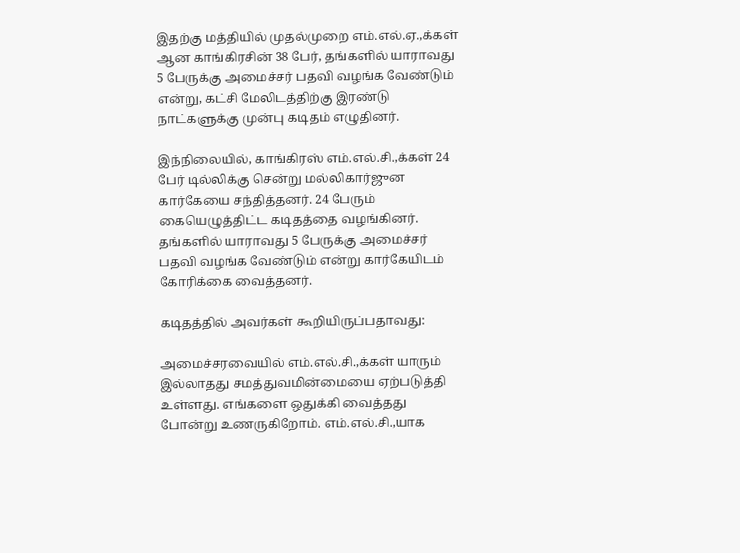இதற்கு மத்தியில் முதல்முறை எம்.எல்.ஏ.,க்கள் ஆன காங்கிரசின் 38 பேர், தங்களில் யாராவது 5 பேருக்கு அமைச்சர் பதவி வழங்க வேண்டும் என்று, கட்சி மேலிடத்திற்கு இரண்டு நாட்களுக்கு முன்பு கடிதம் எழுதினர்.

இந்நிலையில், காங்கிரஸ் எம்.எல்.சி.,க்கள் 24 பேர் டில்லிக்கு சென்று மல்லிகார்ஜுன கார்கேயை சந்தித்தனர். 24 பேரும் கையெழுத்திட்ட கடிதத்தை வழங்கினர். தங்களில் யாராவது 5 பேருக்கு அமைச்சர் பதவி வழங்க வேண்டும் என்று கார்கேயிடம் கோரிக்கை வைத்தனர்.

கடிதத்தில் அவர்கள் கூறியிருப்பதாவது:

அமைச்சரவையில் எம்.எல்.சி.,க்கள் யாரும் இல்லாதது சமத்துவமின்மையை ஏற்படுத்தி உள்ளது. எங்களை ஒதுக்கி வைத்தது போன்று உணருகிறோம். எம்.எல்.சி.,யாக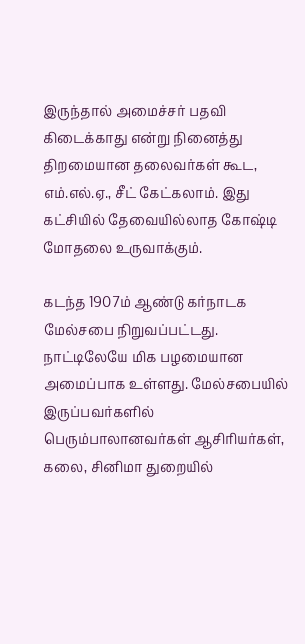இருந்தால் அமைச்சர் பதவி கிடைக்காது என்று நினைத்து திறமையான தலைவர்கள் கூட, எம்.எல்.ஏ., சீட் கேட்கலாம். இது கட்சியில் தேவையில்லாத கோஷ்டி மோதலை உருவாக்கும்.

கடந்த 1907ம் ஆண்டு கர்நாடக மேல்சபை நிறுவப்பட்டது. நாட்டிலேயே மிக பழமையான அமைப்பாக உள்ளது. மேல்சபையில் இருப்பவர்களில் பெரும்பாலானவர்கள் ஆசிரியர்கள், கலை, சினிமா துறையில்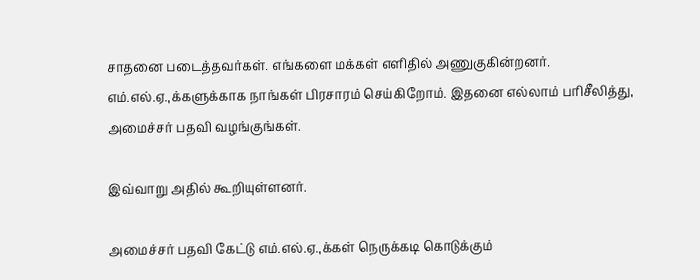சாதனை படைத்தவர்கள். எங்களை மக்கள் எளிதில் அணுகுகின்றனர். எம்.எல்.ஏ.,க்களுக்காக நாங்கள் பிரசாரம் செய்கிறோம். இதனை எல்லாம் பரிசீலித்து, அமைச்சர் பதவி வழங்குங்கள்.

இவ்வாறு அதில் கூறியுள்ளனர்.

அமைச்சர் பதவி கேட்டு எம்.எல்.ஏ.,க்கள் நெருக்கடி கொடுக்கும்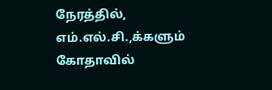நேரத்தில், எம்.எல்.சி.,க்களும் கோதாவில்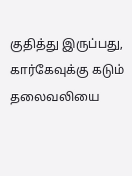குதித்து இருப்பது, கார்கேவுக்கு கடும் தலைவலியை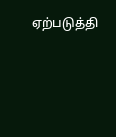ஏற்படுத்தி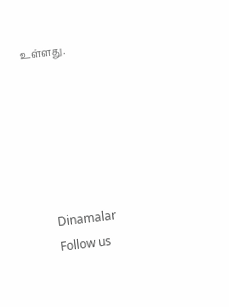உள்ளது.






      Dinamalar
      Follow us